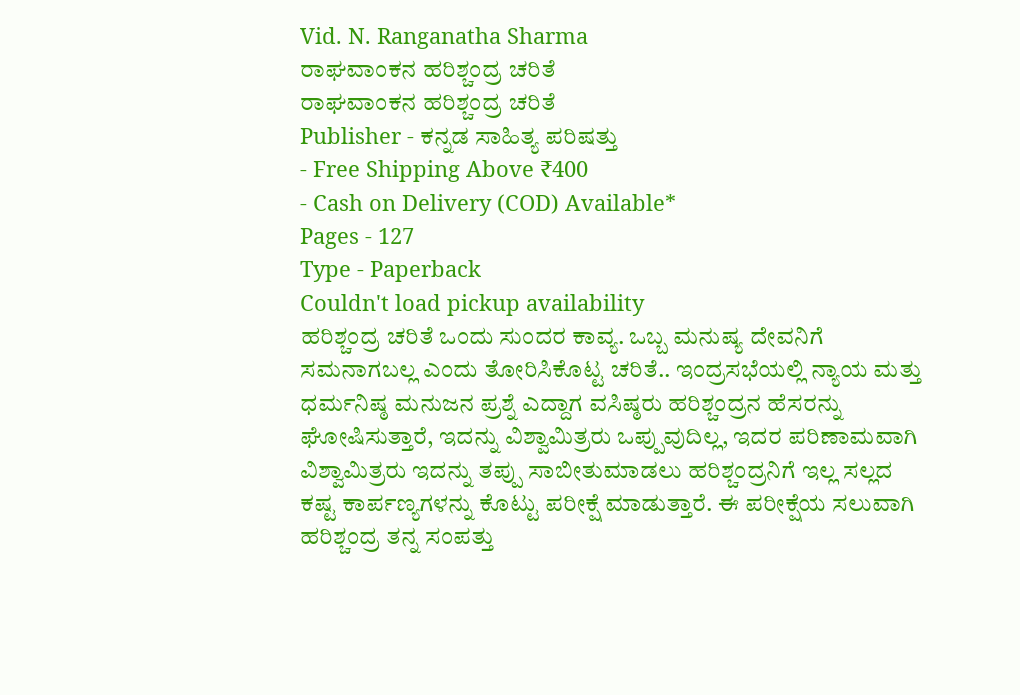Vid. N. Ranganatha Sharma
ರಾಘವಾಂಕನ ಹರಿಶ್ಚಂದ್ರ ಚರಿತೆ
ರಾಘವಾಂಕನ ಹರಿಶ್ಚಂದ್ರ ಚರಿತೆ
Publisher - ಕನ್ನಡ ಸಾಹಿತ್ಯ ಪರಿಷತ್ತು
- Free Shipping Above ₹400
- Cash on Delivery (COD) Available*
Pages - 127
Type - Paperback
Couldn't load pickup availability
ಹರಿಶ್ಚಂದ್ರ ಚರಿತೆ ಒಂದು ಸುಂದರ ಕಾವ್ಯ. ಒಬ್ಬ ಮನುಷ್ಯ ದೇವನಿಗೆ ಸಮನಾಗಬಲ್ಲ ಎಂದು ತೋರಿಸಿಕೊಟ್ಟ ಚರಿತೆ.. ಇಂದ್ರಸಭೆಯಲ್ಲಿ ನ್ಯಾಯ ಮತ್ತು ಧರ್ಮನಿಷ್ಠ ಮನುಜನ ಪ್ರಶ್ನೆ ಎದ್ದಾಗ ವಸಿಷ್ಠರು ಹರಿಶ್ಚಂದ್ರನ ಹೆಸರನ್ನು ಘೋಷಿಸುತ್ತಾರೆ, ಇದನ್ನು ವಿಶ್ವಾಮಿತ್ರರು ಒಪ್ಪುವುದಿಲ್ಲ, ಇದರ ಪರಿಣಾಮವಾಗಿ ವಿಶ್ವಾಮಿತ್ರರು ಇದನ್ನು ತಪ್ಪು ಸಾಬೀತುಮಾಡಲು ಹರಿಶ್ಚಂದ್ರನಿಗೆ ಇಲ್ಲ ಸಲ್ಲದ ಕಷ್ಟ ಕಾರ್ಪಣ್ಯಗಳನ್ನು ಕೊಟ್ಟು ಪರೀಕ್ಷೆ ಮಾಡುತ್ತಾರೆ. ಈ ಪರೀಕ್ಷೆಯ ಸಲುವಾಗಿ ಹರಿಶ್ಚಂದ್ರ ತನ್ನ ಸಂಪತ್ತು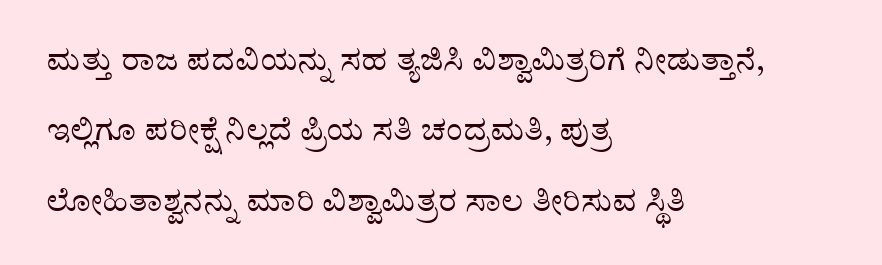ಮತ್ತು ರಾಜ ಪದವಿಯನ್ನು ಸಹ ತ್ಯಜಿಸಿ ವಿಶ್ವಾಮಿತ್ರರಿಗೆ ನೀಡುತ್ತಾನೆ, ಇಲ್ಲಿಗೂ ಪರೀಕ್ಷೆ ನಿಲ್ಲದೆ ಪ್ರಿಯ ಸತಿ ಚಂದ್ರಮತಿ, ಪುತ್ರ ಲೋಹಿತಾಶ್ವನನ್ನು ಮಾರಿ ವಿಶ್ವಾಮಿತ್ರರ ಸಾಲ ತೀರಿಸುವ ಸ್ಥಿತಿ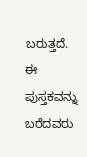ಬರುತ್ತದೆ. ಈ ಪುಸ್ತಕವನ್ನು ಬರೆದವರು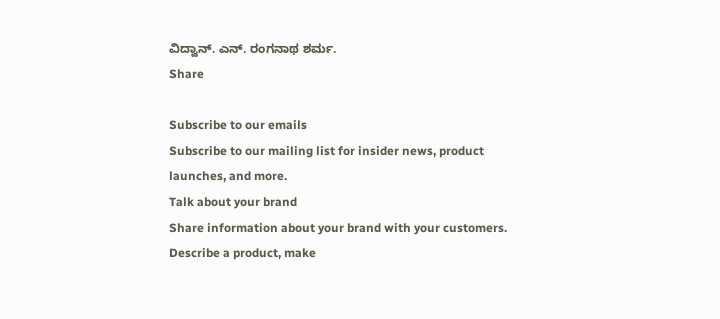ವಿದ್ವಾನ್. ಎನ್. ರಂಗನಾಥ ಶರ್ಮ.
Share

Subscribe to our emails
Subscribe to our mailing list for insider news, product launches, and more.
Talk about your brand
Share information about your brand with your customers. Describe a product, make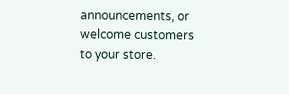announcements, or welcome customers to your store.